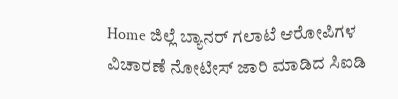Home ಜಿಲ್ಲೆ ಬ್ಯಾನರ್ ಗಲಾಟೆ ಆರೋಪಿಗಳ ವಿಚಾರಣೆ ನೋಟೀಸ್ ಜಾರಿ ಮಾಡಿದ ಸಿಐಡಿ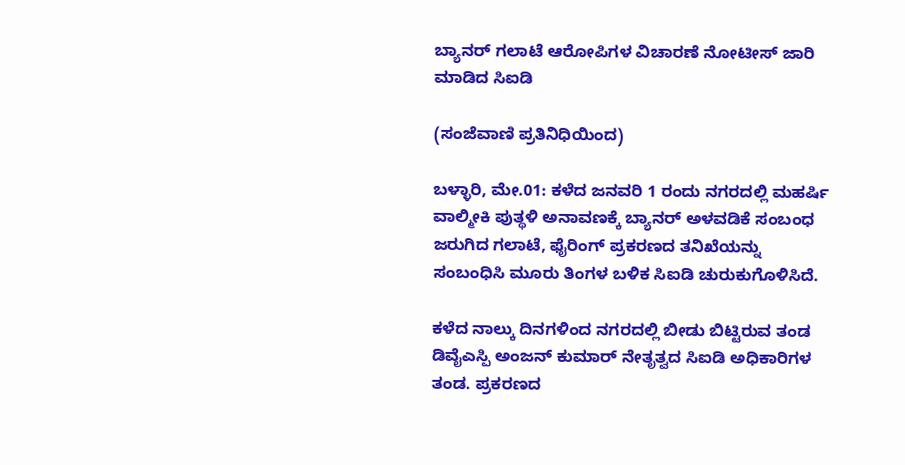ಬ್ಯಾನರ್ ಗಲಾಟೆ ಆರೋಪಿಗಳ ವಿಚಾರಣೆ ನೋಟೀಸ್ ಜಾರಿ ಮಾಡಿದ ಸಿಐಡಿ

(ಸಂಜೆವಾಣಿ ಪ್ರತಿನಿಧಿಯಿಂದ)

ಬಳ್ಳಾರಿ, ಮೇ.01: ಕಳೆದ ಜನವರಿ 1 ರಂದು ನಗರದಲ್ಲಿ ಮಹರ್ಷಿ ವಾಲ್ಮೀಕಿ ಪುತ್ಥಳಿ ಅನಾವಣಕ್ಕೆ ಬ್ಯಾನರ್ ಅಳವಡಿಕೆ ಸಂಬಂಧ ಜರುಗಿದ ಗಲಾಟೆ, ಫೈರಿಂಗ್ ಪ್ರಕರಣದ ತನಿಖೆಯನ್ನು ಸಂಬಂಧಿಸಿ ಮೂರು ತಿಂಗಳ ಬಳಿಕ ಸಿಐಡಿ ಚುರುಕುಗೊಳಿಸಿದೆ.

ಕಳೆದ ನಾಲ್ಕು ದಿನಗಳಿಂದ ನಗರದಲ್ಲಿ ಬೀಡು ಬಿಟ್ಟಿರುವ ತಂಡ ಡಿವೈಎಸ್ಪಿ ಅಂಜನ್ ಕುಮಾರ್ ನೇತೃತ್ವದ ಸಿಐಡಿ ಅಧಿಕಾರಿಗಳ ತಂಡ. ಪ್ರಕರಣದ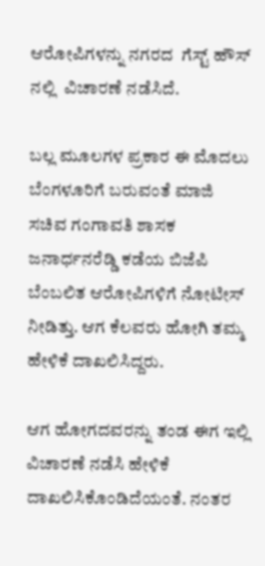ಆರೋಪಿಗಳನ್ನು ನಗರದ  ಗೆಸ್ಟ್ ಹೌಸ್ ನಲ್ಲಿ  ವಿಚಾರಣೆ ನಡೆಸಿದೆ.

ಬಲ್ಲ ಮೂಲಗಳ ಪ್ರಕಾರ ಈ ಮೊದಲು ಬೆಂಗಳೂರಿಗೆ ಬರುವಂತೆ ಮಾಜಿ ಸಚಿವ ಗಂಗಾವತಿ ಶಾಸಕ ಜನಾರ್ಧನರೆಡ್ಡಿ ಕಡೆಯ ಬಿಜೆಪಿ ಬೆಂಬಲಿತ ಆರೋಪಿಗಳಿಗೆ ನೋಟೀಸ್ ನೀಡಿತ್ತು. ಆಗ ಕೆಲವರು ಹೋಗಿ ತಮ್ಮ ಹೇಳಿಕೆ ದಾಖಲಿಸಿದ್ದರು.

ಆಗ ಹೋಗದವರನ್ನು ತಂಡ ಈಗ ಇಲ್ಲಿ ವಿಚಾರಣೆ ನಡೆಸಿ ಹೇಳಿಕೆ ದಾಖಲಿಸಿಕೊಂಡಿದೆಯಂತೆ. ನಂತರ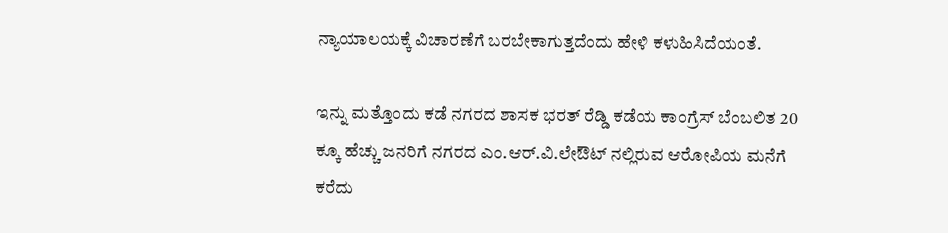ನ್ಯಾಯಾಲಯಕ್ಕೆ ವಿಚಾರಣೆಗೆ ಬರಬೇಕಾಗುತ್ತದೆಂದು ಹೇಳಿ ಕಳುಹಿಸಿದೆಯಂತೆ.

ಇನ್ನು ಮತ್ತೊಂದು ಕಡೆ ನಗರದ ಶಾಸಕ ಭರತ್ ರೆಡ್ಡಿ ಕಡೆಯ ಕಾಂಗ್ರೆಸ್ ಬೆಂಬಲಿತ 20 ಕ್ಕೂ ಹೆಚ್ಚು ಜನರಿಗೆ ನಗರದ ಎಂ.ಆರ್.ವಿ.ಲೇಔಟ್ ನಲ್ಲಿರುವ ಆರೋಪಿಯ ಮನೆಗೆ ಕರೆದು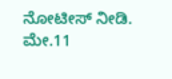ನೋಟೀಸ್ ನೀಡಿ. ಮೇ.11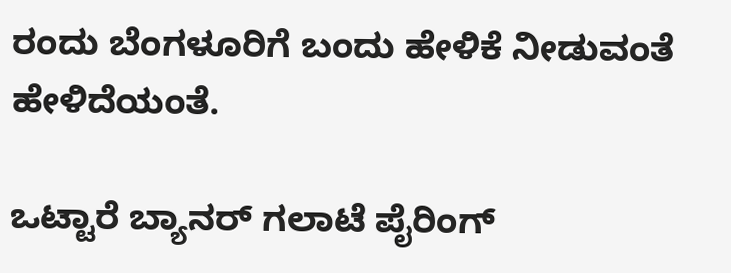ರಂದು ಬೆಂಗಳೂರಿಗೆ ಬಂದು ಹೇಳಿಕೆ ನೀಡುವಂತೆ ಹೇಳಿದೆಯಂತೆ.

ಒಟ್ಟಾರೆ ಬ್ಯಾನರ್ ಗಲಾಟೆ ಪೈರಿಂಗ್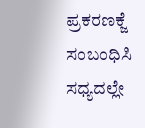ಪ್ರಕರಣಕ್ಜೆ ಸಂಬಂಧಿಸಿ ಸಧ್ಯದಲ್ಲೇ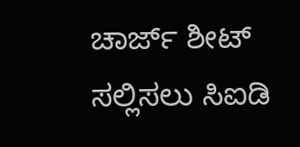ಚಾರ್ಜ್ ಶೀಟ್ ಸಲ್ಲಿಸಲು ಸಿಐಡಿ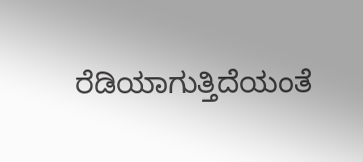ರೆಡಿಯಾಗುತ್ತಿದೆಯಂತೆ